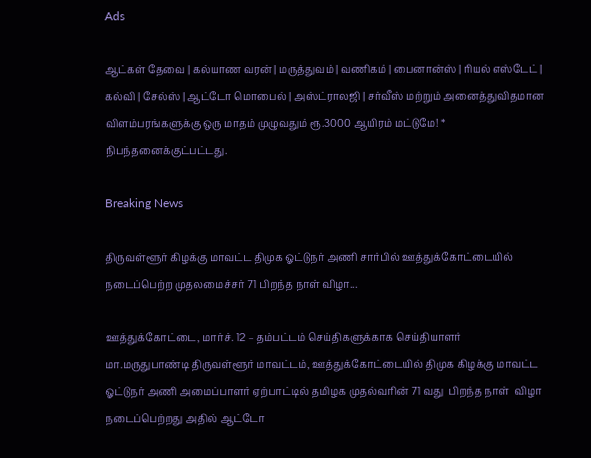Ads

ஆட்கள் தேவை | கல்யாண வரன் | மருத்துவம் | வணிகம் | பைனான்ஸ் | ரியல் எஸ்டேட் | கல்வி | சேல்ஸ் | ஆட்டோ மொபைல் | அஸ்ட்ராலஜி | சர்வீஸ் மற்றும் அனைத்துவிதமான விளம்பரங்களுக்கு ஒரு மாதம் முழுவதும் ரூ.3000 ஆயிரம் மட்டுமே! * நிபந்தனைக்குட்பட்டது.

Breaking News

திருவள்ளூர் கிழக்கு மாவட்ட திமுக ஓட்டுநர் அணி சார்பில் ஊத்துக்கோட்டையில் நடைப்பெற்ற முதலமைச்சர் 71 பிறந்த நாள் விழா...

ஊத்துக்கோட்டை, மார்ச். 12 – தம்பட்டம் செய்திகளுக்காக செய்தியாளர் மா.மருதுபாண்டி திருவள்ளூர் மாவட்டம், ஊத்துக்கோட்டையில் திமுக கிழக்கு மாவட்ட ஓட்டுநர் அணி அமைப்பாளர் ஏற்பாட்டில் தமிழக முதல்வரின் 71 வது  பிறந்த நாள்  விழா நடைப்பெற்றது அதில் ஆட்டோ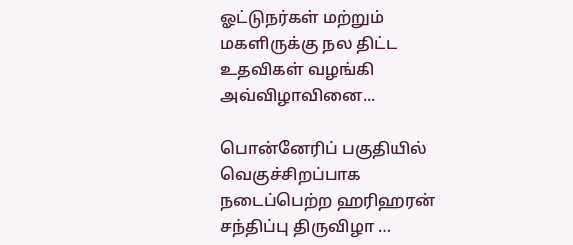ஓட்டுநர்கள் மற்றும்  மகளிருக்கு நல திட்ட  உதவிகள் வழங்கி அவ்விழாவினை...

பொன்னேரிப் பகுதியில் வெகுச்சிறப்பாக நடைப்பெற்ற ஹரிஹரன் சந்திப்பு திருவிழா …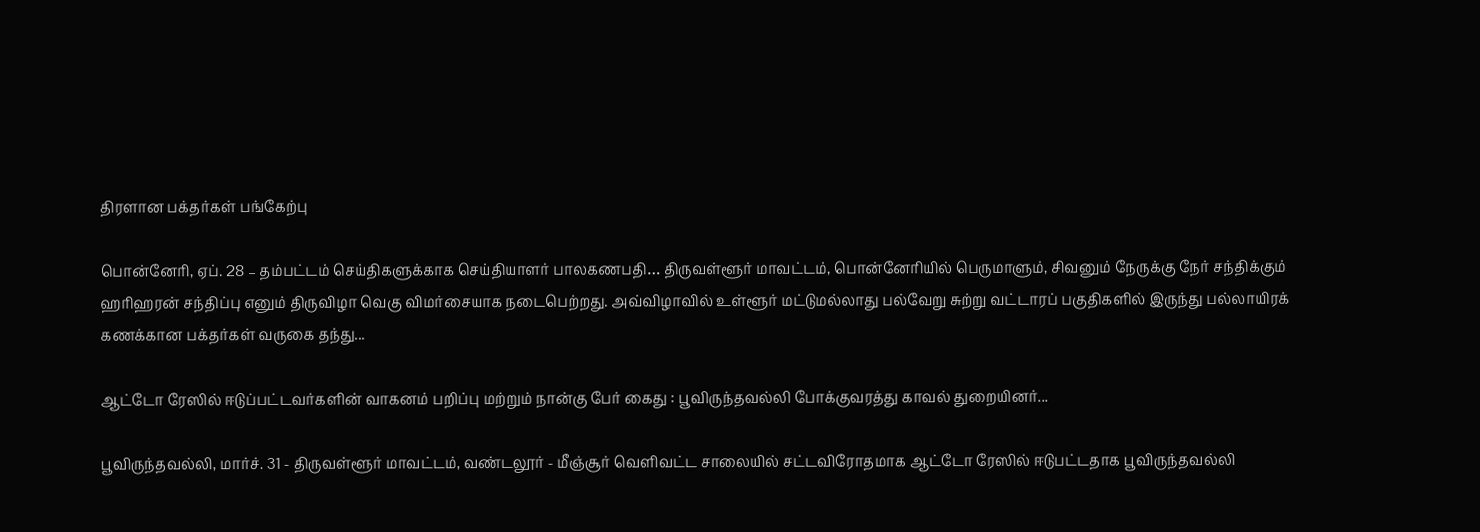திரளான பக்தர்கள் பங்கேற்பு

பொன்னேரி, ஏப். 28 – தம்பட்டம் செய்திகளுக்காக செய்தியாளர் பாலகணபதி… திருவள்ளூர் மாவட்டம், பொன்னேரியில் பெருமாளும், சிவனும் நேருக்கு நேர் சந்திக்கும் ஹரிஹரன் சந்திப்பு எனும் திருவிழா வெகு விமர்சையாக நடைபெற்றது. அவ்விழாவில் உள்ளூர் மட்டுமல்லாது பல்வேறு சுற்று வட்டாரப் பகுதிகளில் இருந்து பல்லாயிரக் கணக்கான பக்தர்கள் வருகை தந்து...

ஆட்டோ ரேஸில் ஈடுப்பட்டவர்களின் வாகனம் பறிப்பு மற்றும் நான்கு பேர் கைது : பூவிருந்தவல்லி போக்குவரத்து காவல் துறையினர்...

பூவிருந்தவல்லி, மார்ச். 31 - திருவள்ளூர் மாவட்டம், வண்டலூர் - மீஞ்சூர் வெளிவட்ட சாலையில் சட்டவிரோதமாக ஆட்டோ ரேஸில் ஈடுபட்டதாக பூவிருந்தவல்லி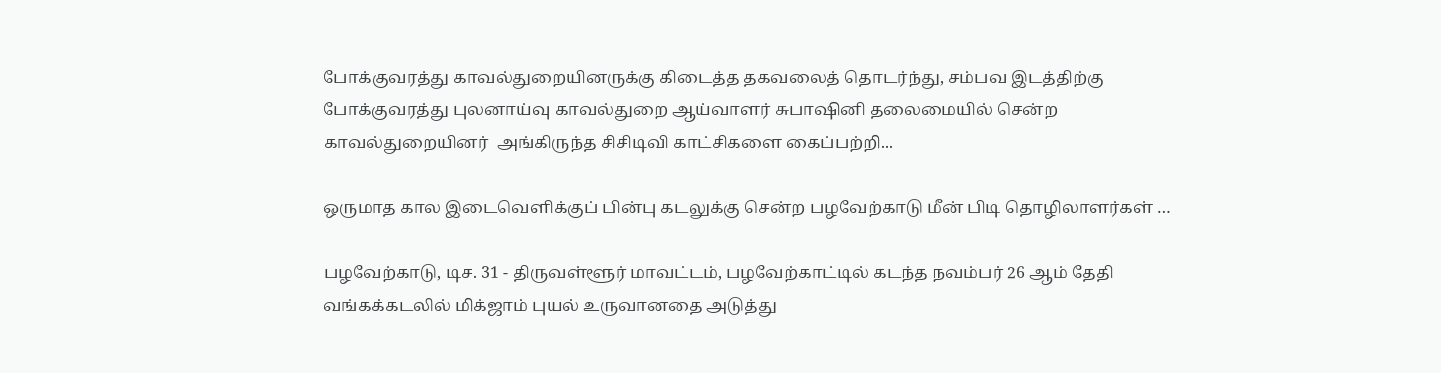போக்குவரத்து காவல்துறையினருக்கு கிடைத்த தகவலைத் தொடர்ந்து, சம்பவ இடத்திற்கு போக்குவரத்து புலனாய்வு காவல்துறை ஆய்வாளர் சுபாஷினி தலைமையில் சென்ற காவல்துறையினர்  அங்கிருந்த சிசிடிவி காட்சிகளை கைப்பற்றி...

ஒருமாத கால இடைவெளிக்குப் பின்பு கடலுக்கு சென்ற பழவேற்காடு மீன் பிடி தொழிலாளர்கள் …

பழவேற்காடு, டிச. 31 - திருவள்ளூர் மாவட்டம், பழவேற்காட்டில் கடந்த நவம்பர் 26 ஆம் தேதி வங்கக்கடலில் மிக்ஜாம் புயல் உருவானதை அடுத்து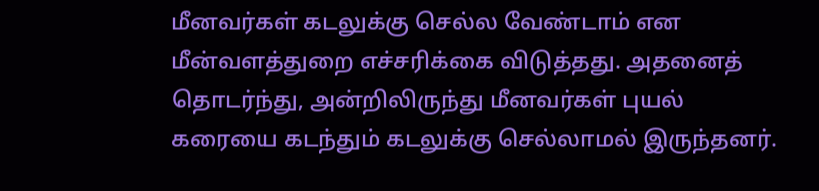மீனவர்கள் கடலுக்கு செல்ல வேண்டாம் என மீன்வளத்துறை எச்சரிக்கை விடுத்தது. அதனைத் தொடர்ந்து, அன்றிலிருந்து மீனவர்கள் புயல் கரையை கடந்தும் கடலுக்கு செல்லாமல் இருந்தனர்.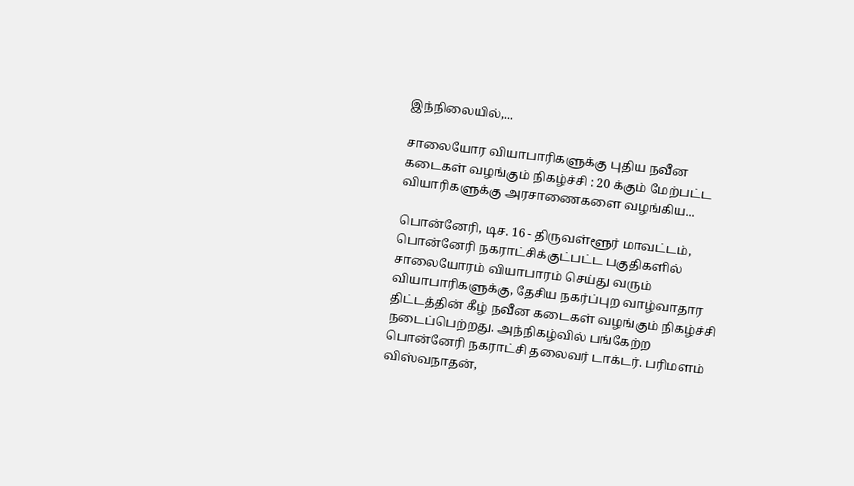இந்நிலையில்,...

சாலையோர வியாபாரிகளுக்கு புதிய நவீன கடைகள் வழங்கும் நிகழ்ச்சி : 20 க்கும் மேற்பட்ட வியாரிகளுக்கு அரசாணைகளை வழங்கிய...

பொன்னேரி, டிச. 16 - திருவள்ளூர் மாவட்டம், பொன்னேரி நகராட்சிக்குட்பட்ட பகுதிகளில் சாலையோரம் வியாபாரம் செய்து வரும் வியாபாரிகளுக்கு, தேசிய நகர்ப்புற வாழ்வாதார திட்டத்தின் கீழ் நவீன கடைகள் வழங்கும் நிகழ்ச்சி நடைப்பெற்றது. அந்நிகழ்வில் பங்கேற்ற பொன்னேரி நகராட்சி தலைவர் டாக்டர். பரிமளம் விஸ்வநாதன்,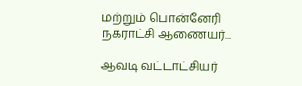மற்றும் பொன்னேரி நகராட்சி ஆணையர்...

ஆவடி வட்டாட்சியர்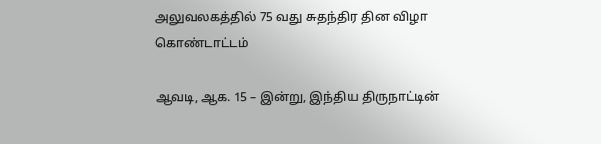அலுவலகத்தில் 75 வது சுதந்திர தின விழா கொண்டாட்டம்

ஆவடி, ஆக. 15 – இன்று, இந்திய திருநாட்டின்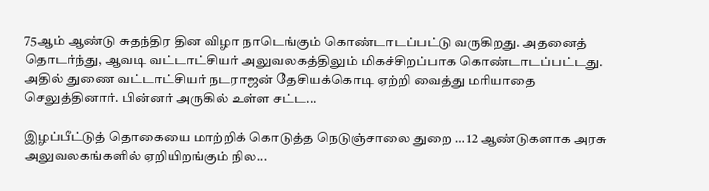75ஆம் ஆண்டு சுதந்திர தின விழா நாடெங்கும் கொண்டாடப்பட்டு வருகிறது. அதனைத் தொடர்ந்து, ஆவடி வட்டாட்சியர் அலுவலகத்திலும் மிகச்சிறப்பாக கொண்டாடப்பட்டது. அதில் துணை வட்டாட்சியர் நடராஜன் தேசியக்கொடி ஏற்றி வைத்து மரியாதை செலுத்தினார். பின்னர் அருகில் உள்ள சட்ட...

இழப்பீட்டுத் தொகையை மாற்றிக் கொடுத்த நெடுஞ்சாலை துறை … 12 ஆண்டுகளாக அரசு அலுவலகங்களில் ஏறியிறங்கும் நில...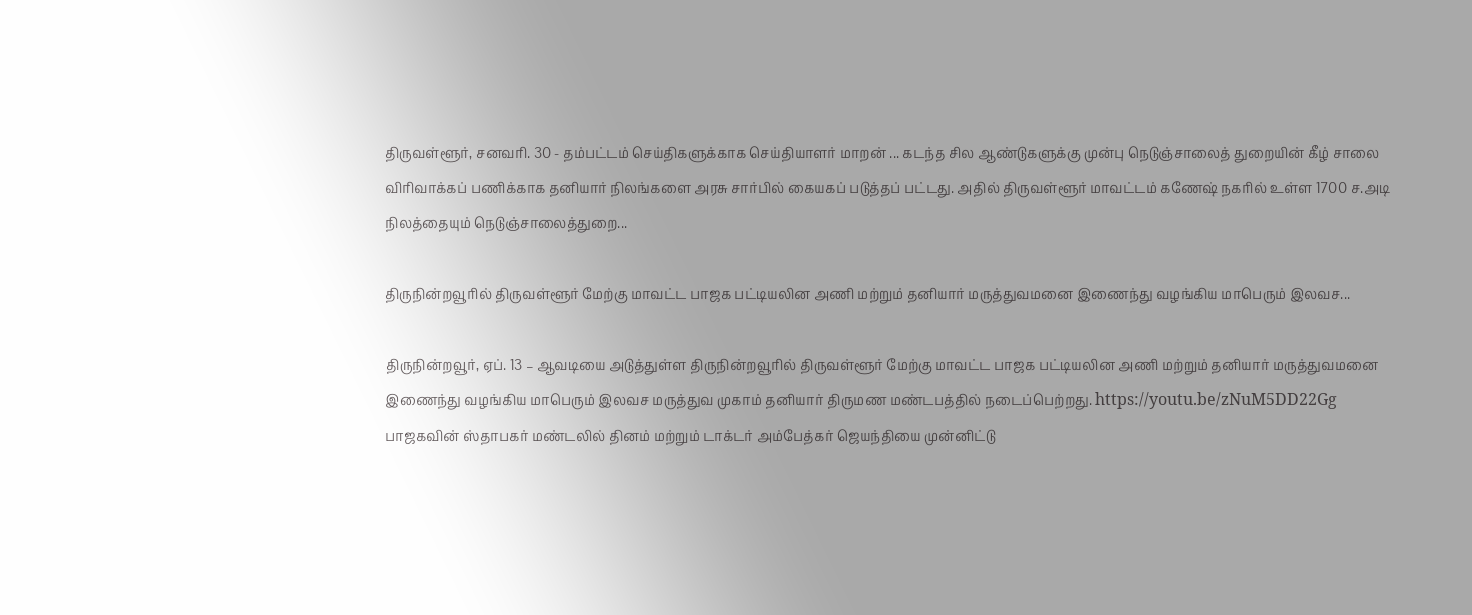திருவள்ளூர், சனவரி. 30 - தம்பட்டம் செய்திகளுக்காக செய்தியாளர் மாறன் ... கடந்த சில ஆண்டுகளுக்கு முன்பு நெடுஞ்சாலைத் துறையின் கீழ் சாலை விரிவாக்கப் பணிக்காக தனியார் நிலங்களை அரசு சார்பில் கையகப் படுத்தப் பட்டது. அதில் திருவள்ளூர் மாவட்டம் கணேஷ் நகரில் உள்ள 1700 ச.அடி நிலத்தையும் நெடுஞ்சாலைத்துறை...

திருநின்றவூரில் திருவள்ளூர் மேற்கு மாவட்ட பாஜக பட்டியலின அணி மற்றும் தனியார் மருத்துவமனை இணைந்து வழங்கிய மாபெரும் இலவச...

திருநின்றவூர், ஏப். 13 – ஆவடியை அடுத்துள்ள திருநின்றவூரில் திருவள்ளூர் மேற்கு மாவட்ட பாஜக பட்டியலின அணி மற்றும் தனியார் மருத்துவமனை இணைந்து வழங்கிய மாபெரும் இலவச மருத்துவ முகாம் தனியார் திருமண மண்டபத்தில் நடைப்பெற்றது. https://youtu.be/zNuM5DD22Gg பாஜகவின் ஸ்தாபகர் மண்டலில் தினம் மற்றும் டாக்டர் அம்பேத்கர் ஜெயந்தியை முன்னிட்டு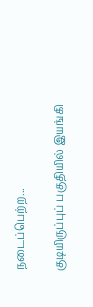நடைப்பெற்ற...

குடியிருப்புப் பகுதியில் இயங்கி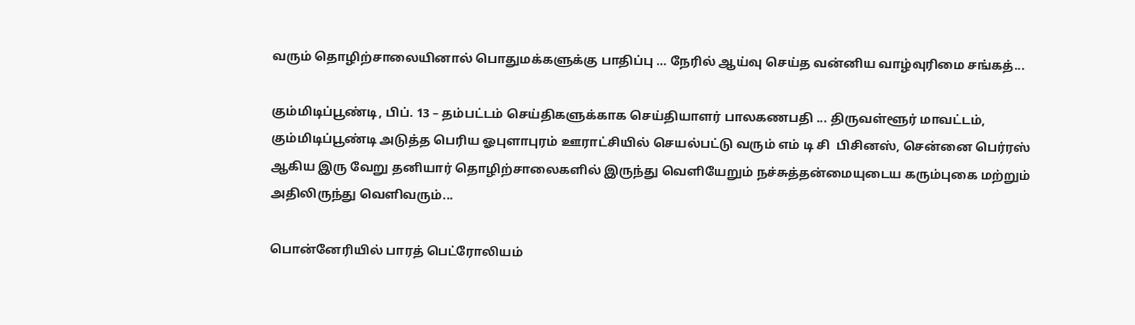வரும் தொழிற்சாலையினால் பொதுமக்களுக்கு பாதிப்பு … நேரில் ஆய்வு செய்த வன்னிய வாழ்வுரிமை சங்கத்...

கும்மிடிப்பூண்டி, பிப். 13 – தம்பட்டம் செய்திகளுக்காக செய்தியாளர் பாலகணபதி ... திருவள்ளூர் மாவட்டம், கும்மிடிப்பூண்டி அடுத்த பெரிய ஓபுளாபுரம் ஊராட்சியில் செயல்பட்டு வரும் எம் டி சி  பிசினஸ், சென்னை பெர்ரஸ் ஆகிய இரு வேறு தனியார் தொழிற்சாலைகளில் இருந்து வெளியேறும் நச்சுத்தன்மையுடைய கரும்புகை மற்றும் அதிலிருந்து வெளிவரும்...

பொன்னேரியில் பாரத் பெட்ரோலியம்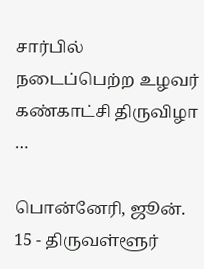சார்பில் நடைப்பெற்ற உழவர் கண்காட்சி திருவிழா …

பொன்னேரி, ஜூன். 15 - திருவள்ளூர்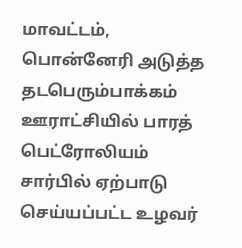மாவட்டம், பொன்னேரி அடுத்த தடபெரும்பாக்கம் ஊராட்சியில் பாரத் பெட்ரோலியம் சார்பில் ஏற்பாடு செய்யப்பட்ட உழவர்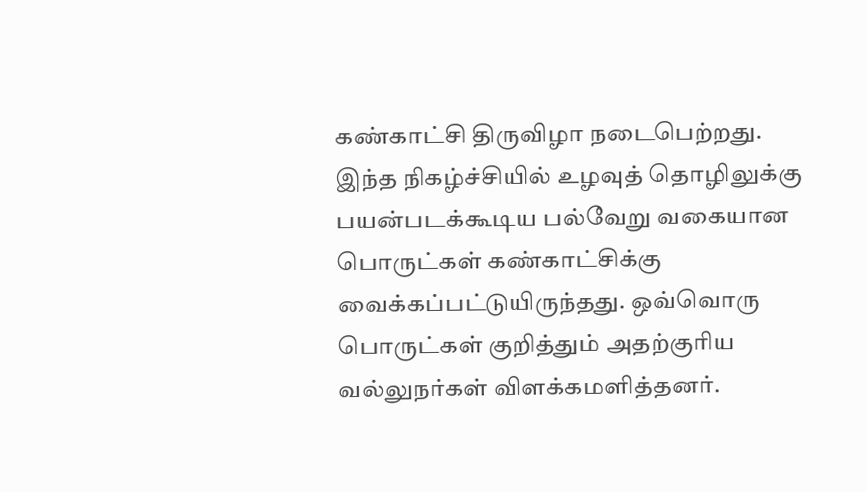கண்காட்சி திருவிழா நடைபெற்றது. இந்த நிகழ்ச்சியில் உழவுத் தொழிலுக்கு பயன்படக்கூடிய பல்வேறு வகையான பொருட்கள் கண்காட்சிக்கு வைக்கப்பட்டுயிருந்தது. ஒவ்வொரு பொருட்கள் குறித்தும் அதற்குரிய வல்லுநர்கள் விளக்கமளித்தனர்.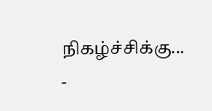நிகழ்ச்சிக்கு...
-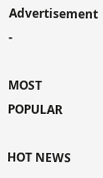Advertisement -

MOST POPULAR

HOT NEWS